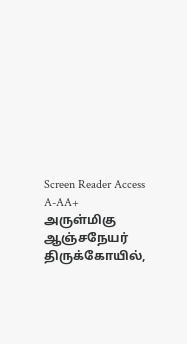Screen Reader Access     A-AA+
அருள்மிகு ஆஞ்சநேயர் திருக்கோயில்,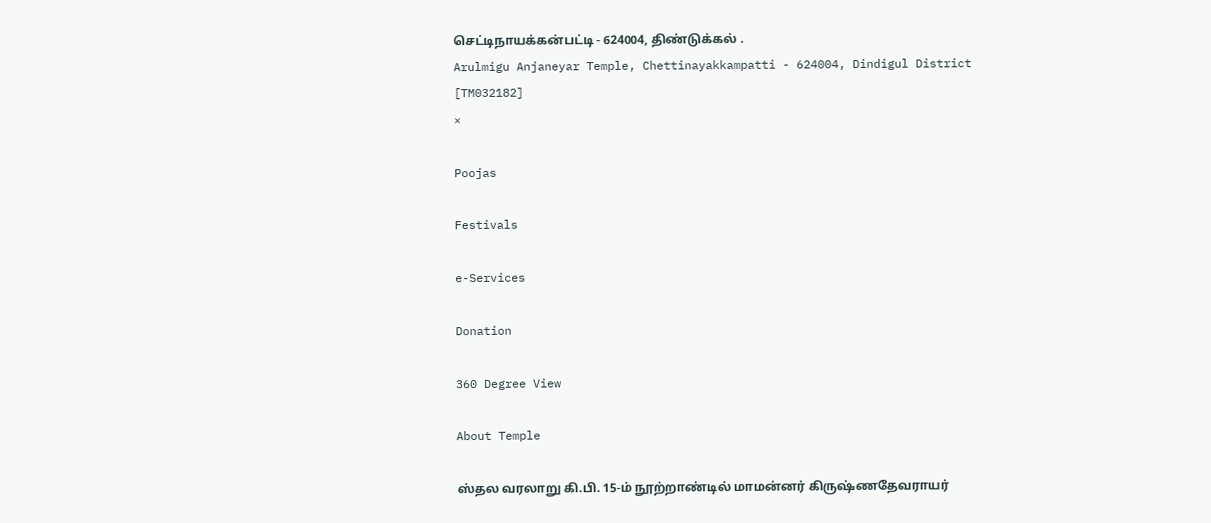செட்டிநாயக்கன்பட்டி - 624004, திண்டுக்கல் .
Arulmigu Anjaneyar Temple, Chettinayakkampatti - 624004, Dindigul District [TM032182]
×

Poojas

Festivals

e-Services

Donation

360 Degree View

About Temple

ஸ்தல வரலாறு கி.பி. 15-ம் நூற்றாண்டில் மாமன்னர் கிருஷ்ணதேவராயர்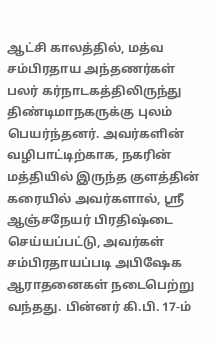ஆட்சி காலத்தில், மத்வ சம்பிரதாய அந்தணர்கள் பலர் கர்நாடகத்திலிருந்து திண்டிமாநகருக்கு புலம் பெயர்ந்தனர். அவர்களின் வழிபாட்டிற்காக, நகரின் மத்தியில் இருந்த குளத்தின் கரையில் அவர்களால், ஸ்ரீ ஆஞ்சநேயர் பிரதிஷ்டை செய்யப்பட்டு, அவர்கள் சம்பிரதாயப்படி அபிஷேக ஆராதனைகள் நடைபெற்று வந்தது. பின்னர் கி.பி. 17-ம்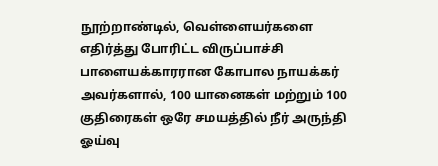நூற்றாண்டில், வெள்ளையர்களை எதிர்த்து போரிட்ட விருப்பாச்சி பாளையக்காரரான கோபால நாயக்கர் அவர்களால், 100 யானைகள் மற்றும் 100 குதிரைகள் ஒரே சமயத்தில் நீர் அருந்தி ஓய்வு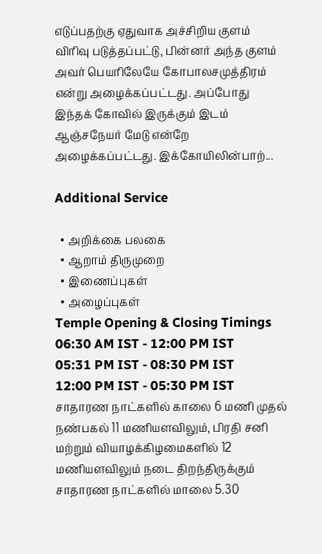எடுப்பதற்கு ஏதுவாக அச்சிறிய குளம் விரிவு படுத்தப்பட்டு, பின்னர் அந்த குளம் அவர் பெயரிலேயே கோபாலசமுத்திரம் என்று அழைக்கப்பட்டது. அப்போது இந்தக் கோவில் இருக்கும் இடம் ஆஞ்சநேயர் மேடு என்றே அழைக்கப்பட்டது. இக்கோயிலின்பாற்...

Additional Service

  • அறிக்கை பலகை
  • ஆறாம் திருமுறை
  • இணைப்புகள்
  • அழைப்புகள்
Temple Opening & Closing Timings
06:30 AM IST - 12:00 PM IST
05:31 PM IST - 08:30 PM IST
12:00 PM IST - 05:30 PM IST
சாதாரண நாட்களில் காலை 6 மணி முதல் நண்பகல் 11 மணியளவிலும், பிரதி சனி மற்றும் வியாழக்கிழமைகளில் 12 மணியளவிலும் நடை திறந்திருக்கும் சாதாரண நாட்களில் மாலை 5.30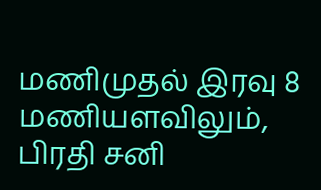மணிமுதல் இரவு 8 மணியளவிலும், பிரதி சனி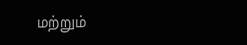மற்றும்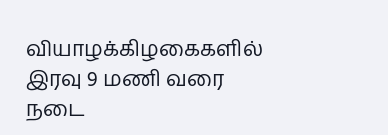வியாழக்கிழகைகளில் இரவு 9 மணி வரை நடை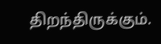திறந்திருக்கும்.